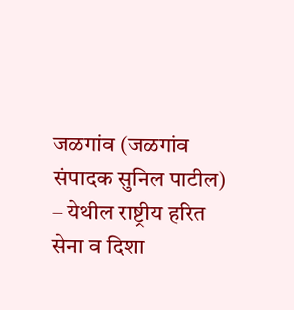जळगांव (जळगांव संपादक सुनिल पाटील) – येथील राष्ट्रीय हरित सेना व दिशा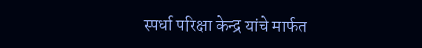स्पर्धा परिक्षा केन्द्र यांचे मार्फत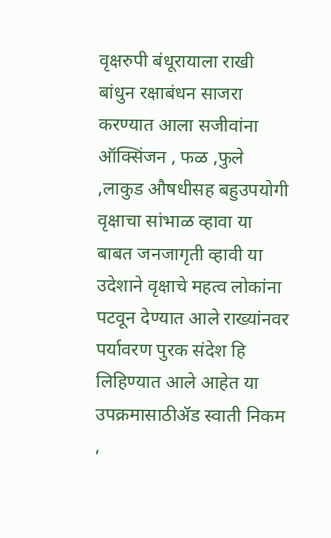वृक्षरुपी बंधूरायाला राखी बांधुन रक्षाबंधन साजरा करण्यात आला सजीवांना ऑक्सिंजन , फळ ,फुले ,लाकुड औषधीसह बहुउपयोगी वृक्षाचा सांभाळ व्हावा या बाबत जनजागृती व्हावी या उदेशाने वृक्षाचे महत्व लोकांना पटवून देण्यात आले राख्यांनवर पर्यावरण पुरक संदेश हि लिहिण्यात आले आहेत या उपक्रमासाठीॲड स्वाती निकम ,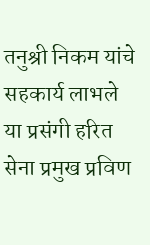तनुश्री निकम यांचे सहकार्य लाभले या प्रसंगी हरित सेना प्रमुख प्रविण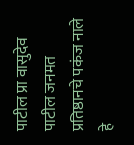पाटील प्रा वासुदेव पाटील जनमत प्रतिष्ठानचे पकंज नाले हे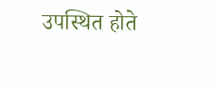उपस्थित होते